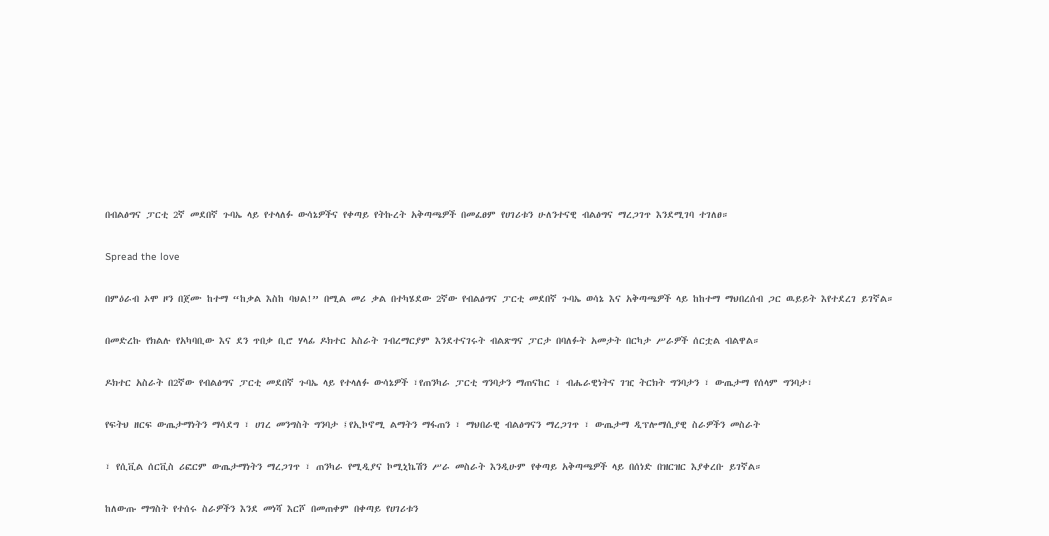በብልፅግና ፓርቲ 2ኛ መደበኛ ጉባኤ ላይ የተላለፉ ውሳኔዎችና የቀጣይ የትኩረት አቅጣጫዎች በመፈፀም የሀገሪቱን ሁለንተናዊ ብልፅግና ማረጋገጥ እንደሚገባ ተገለፀ።

Spread the love

በምዕራብ ኦሞ ዞን በጀሙ ከተማ “ከቃል እስከ ባህል!” በሚል መሪ ቃል በተካሄደው 2ኛው የብልፅግና ፓርቲ መደበኛ ጉባኤ ወሳኔ እና አቅጣጫዎች ላይ ከከተማ ማህበረሰብ ጋር ዉይይት እየተደረገ ይገኛል።

በመድረኩ የክልሉ የአካባቢው እና ደን ጥበቃ ቢሮ ሃላፊ ዶክተር አስራት ገብረማርያም እንደተናገሩት ብልጽግና ፓርታ በባለፉት አመታት በርካታ ሥራዎች ሰርቷል ብልዋል።

ዶክተር አስራት በ2ኛው የብልፅግና ፓርቲ መደበኛ ጉባኤ ላይ የተላለፉ ውሳኔዎች ፣የጠንካራ ፓርቲ ግንባታን ማጠናከር ፣ ብሔራዊነትና ገዢ ትርክት ግንባታን ፣ ውጤታማ የሰላም ግንባታ፣

የፍትህ ዘርፍ ውጤታማነትን ማሳደግ ፣ ሀገረ መንግስት ግንባታ ፤የኢኮኖሚ ልማትን ማፋጠን ፣ ማህበራዊ ብልፅግናን ማረጋገጥ ፣ ውጤታማ ዲፕሎማሲያዊ ስራዎችን መስራት

፣ የሲቪል ሰርቪስ ሪፎርም ውጤታማነትን ማረጋገጥ ፣ ጠንካራ የሚዲያና ኮሚኒኬሽን ሥራ መስራት እንዲሁም የቀጣይ አቅጣጫዎች ላይ በሰነድ በዝርዝር እያቀረቡ ይገኛል።

ከለውጡ ማግስት የተሰሩ ስራዎችን እንደ መነሻ እርሾ በመጠቀም በቀጣይ የሀገሪቱን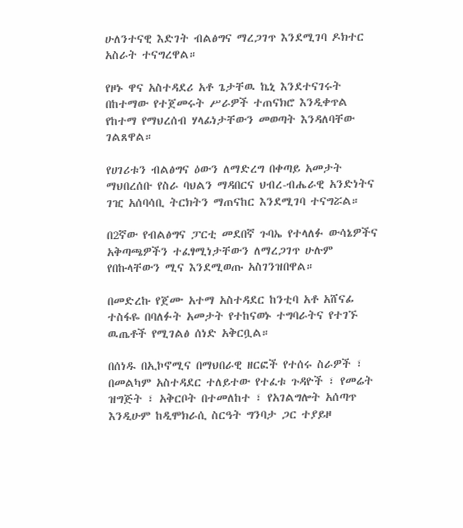ሁለንተናዊ እድገት ብልፅግና ማረጋገጥ እንደሚገባ ዶክተር አስራት ተናግረዋል።

የዞኑ ዋና አስተዳደሪ አቶ ጌታቸዉ ኬኒ እንደተናገሩት በከተማው የተጀመሩት ሥራዎች ተጠናክሮ እንዲቀጥል የከተማ የማህረሰብ ሃላፊነታቸውን መወጣት እንዳለባቸው ገልጸዋል።

የሀገሪቱን ብልፅግና ዕውን ለማድረግ በቀጣይ አመታት ማህበረሰቡ የስራ ባህልን ማዳበርና ህብረ-ብሔራዊ አንድነትና ገዢ አሰባሳቢ ትርክትን ማጠናከር እንደሚገባ ተናግሯል።

በ2ኛው የብልፅግና ፓርቲ መደበኛ ጉባኤ የተላለፉ ውሳኔዎችና አቅጣጫዎችን ተፈፃሚነታቸውን ለማረጋገጥ ሁሉም የበኩላቸውን ሚና እንደሚወጡ አስገንዝበዋል።

በመድረኩ የጀሙ አተማ አስተዳደር ከንቲባ አቶ አሸናፊ ተስፋዬ በባለፉት አመታት የተከናወኑ ተግባራትና የተገኙ ዉጤቶች የሚገልፅ ሰነድ አቅርቧል።

በሰነዱ በኢኮኖሚና በማህበራዊ ዘርፎች የተሰሩ ስራዎች ፣ በመልካም አስተዳደር ተለይተው የተፈቱ ጉዳዮች ፣ የመሬት ዝግጅት ፣ አቅርቦት በተመለከተ ፣ የአገልግሎት አሰጣጥ እንዲሁም ከዲሞክራሲ ስርዓት ግንባታ ጋር ተያይዞ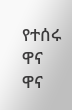የተሰሩ ዋና ዋና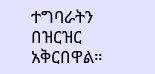ተግባራትን በዝርዝር አቅርበዋል።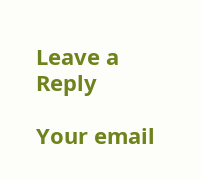Leave a Reply

Your email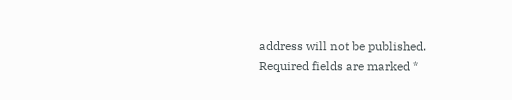address will not be published. Required fields are marked *